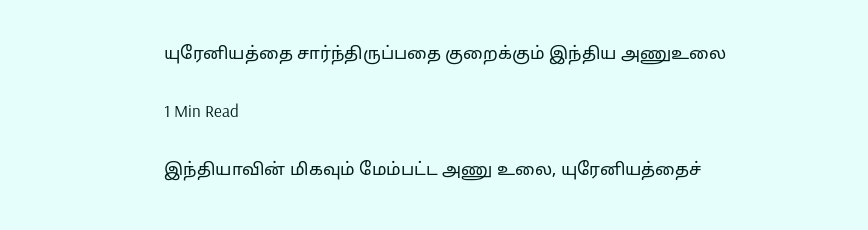யுரேனியத்தை சார்ந்திருப்பதை குறைக்கும் இந்திய அணுஉலை

1 Min Read

இந்தியாவின் மிகவும் மேம்பட்ட அணு உலை, யுரேனியத்தைச்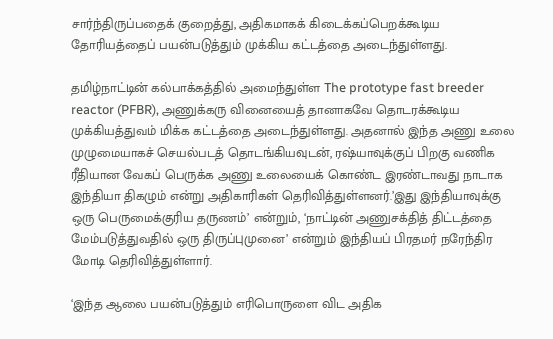சார்ந்திருப்பதைக் குறைத்து, அதிகமாகக் கிடைக்கப்பெறக்கூடிய தோரியத்தைப் பயன்படுத்தும் முக்கிய கட்டத்தை அடைந்துள்ளது.

தமிழ்நாட்டின் கல்பாக்கத்தில் அமைந்துள்ள The prototype fast breeder reactor (PFBR), அணுக்கரு வினையைத் தானாகவே தொடரக்கூடிய முக்கியத்துவம் மிக்க கட்டத்தை அடைந்துள்ளது. அதனால் இந்த அணு உலை முழுமையாகச் செயல்படத் தொடங்கியவுடன், ரஷ்யாவுக்குப் பிறகு வணிக ரீதியான வேகப் பெருக்க அணு உலையைக் கொண்ட இரண்டாவது நாடாக இந்தியா திகழும் என்று அதிகாரிகள் தெரிவித்துள்ளனர்.’இது இந்தியாவுக்கு ஒரு பெருமைக்குரிய தருணம்’ என்றும், ‘நாட்டின் அணுசக்தித் திட்டத்தை மேம்படுத்துவதில் ஒரு திருப்புமுனை’ என்றும் இந்தியப் பிரதமர் நரேந்திர மோடி தெரிவித்துள்ளார்.

‘இந்த ஆலை பயன்படுத்தும் எரிபொருளை விட அதிக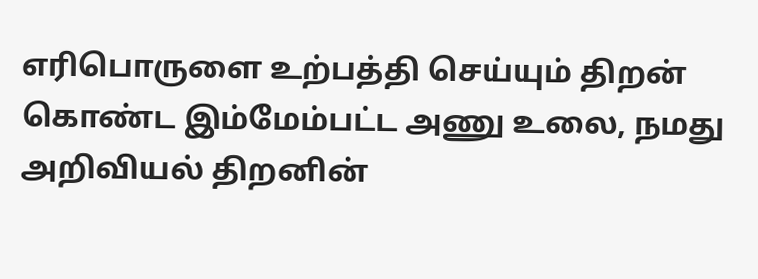எரிபொருளை உற்பத்தி செய்யும் திறன் கொண்ட இம்மேம்பட்ட அணு உலை, நமது அறிவியல் திறனின்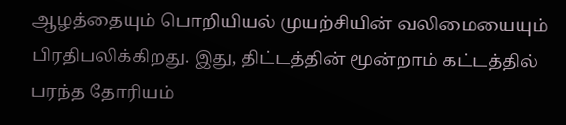ஆழத்தையும் பொறியியல் முயற்சியின் வலிமையையும் பிரதிபலிக்கிறது. இது, திட்டத்தின் மூன்றாம் கட்டத்தில் பரந்த தோரியம்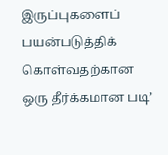இருப்புகளைப் பயன்படுத்திக் கொள்வதற்கான ஒரு தீர்க்கமான படி’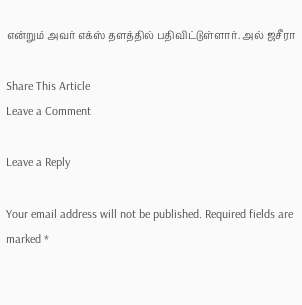என்றும் அவர் எக்ஸ் தளத்தில் பதிவிட்டுள்ளார். அல் ஜசீரா

Share This Article
Leave a Comment

Leave a Reply

Your email address will not be published. Required fields are marked *